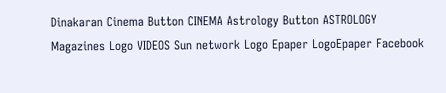Dinakaran Cinema Button CINEMA Astrology Button ASTROLOGY  Magazines Logo VIDEOS Sun network Logo Epaper LogoEpaper Facebook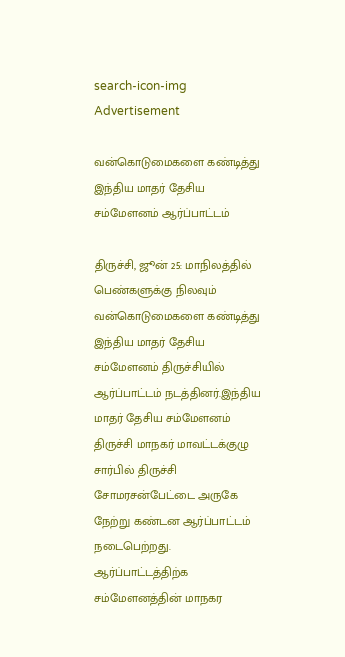search-icon-img
Advertisement

வன்கொடுமைகளை கண்டித்து இந்திய மாதர் தேசிய சம்மேளனம் ஆர்ப்பாட்டம்

திருச்சி, ஜூன் 25: மாநிலத்தில் பெண்களுக்கு நிலவும் வன்கொடுமைகளை கண்டித்து இந்திய மாதர் தேசிய சம்மேளனம் திருச்சியில் ஆர்ப்பாட்டம் நடத்தினர்.இந்திய மாதர் தேசிய சம்மேளனம் திருச்சி மாநகர் மாவட்டக்குழு சார்பில் திருச்சி சோமரசன்பேட்டை அருகே நேற்று கண்டன ஆர்ப்பாட்டம் நடைபெற்றது. ஆர்ப்பாட்டத்திற்க சம்மேளனத்தின் மாநகர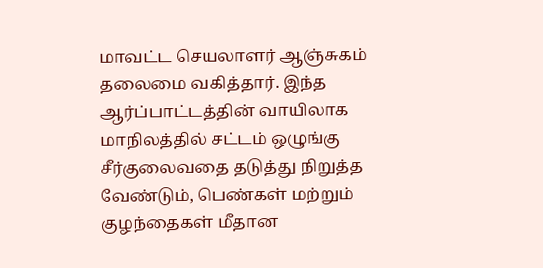மாவட்ட செயலாளர் ஆஞ்சுகம் தலைமை வகித்தார். இந்த ஆர்ப்பாட்டத்தின் வாயிலாக மாநிலத்தில் சட்டம் ஒழுங்கு சீர்குலைவதை தடுத்து நிறுத்த வேண்டும், பெண்கள் மற்றும் குழந்தைகள் மீதான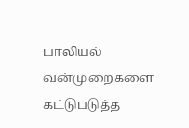பாலியல் வன்முறைகளை கட்டுபடுத்த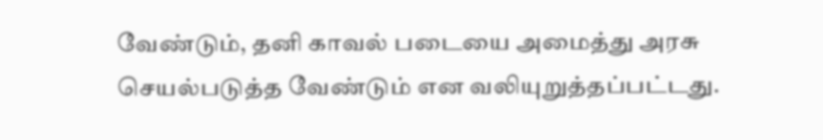வேண்டும், தனி காவல் படையை அமைத்து அரசு செயல்படுத்த வேண்டும் என வலியுறுத்தப்பட்டது.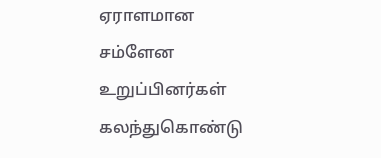ஏராளமான சம்ளேன உறுப்பினர்கள் கலந்துகொண்டு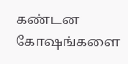கண்டன கோஷங்களை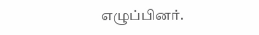எழுப்பினர்.